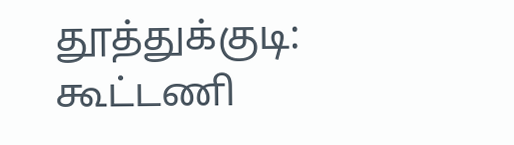தூத்துக்குடி: கூட்டணி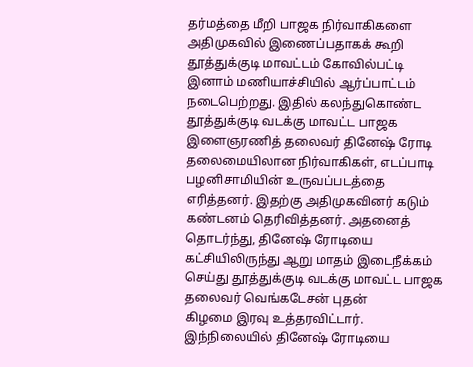தர்மத்தை மீறி பாஜக நிர்வாகிகளை அதிமுகவில் இணைப்பதாகக் கூறி தூத்துக்குடி மாவட்டம் கோவில்பட்டி இனாம் மணியாச்சியில் ஆர்ப்பாட்டம் நடைபெற்றது. இதில் கலந்துகொண்ட தூத்துக்குடி வடக்கு மாவட்ட பாஜக இளைஞரணித் தலைவர் தினேஷ் ரோடி தலைமையிலான நிர்வாகிகள், எடப்பாடி பழனிசாமியின் உருவப்படத்தை எரித்தனர். இதற்கு அதிமுகவினர் கடும் கண்டனம் தெரிவித்தனர். அதனைத் தொடர்ந்து, தினேஷ் ரோடியை கட்சியிலிருந்து ஆறு மாதம் இடைநீக்கம் செய்து தூத்துக்குடி வடக்கு மாவட்ட பாஜக தலைவர் வெங்கடேசன் புதன்
கிழமை இரவு உத்தரவிட்டார். இந்நிலையில் தினேஷ் ரோடியை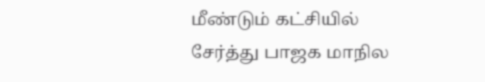மீண்டும் கட்சியில் சேர்த்து பாஜக மாநில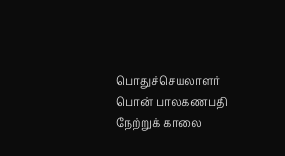பொதுச்செயலாளர் பொன் பாலகணபதி நேற்றுக் காலை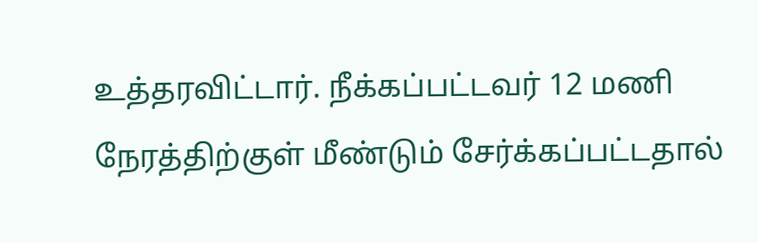உத்தரவிட்டார். நீக்கப்பட்டவர் 12 மணி நேரத்திற்குள் மீண்டும் சேர்க்கப்பட்டதால்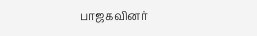பாஜகவினர்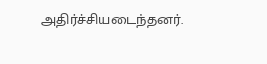அதிர்ச்சியடைந்தனர்.